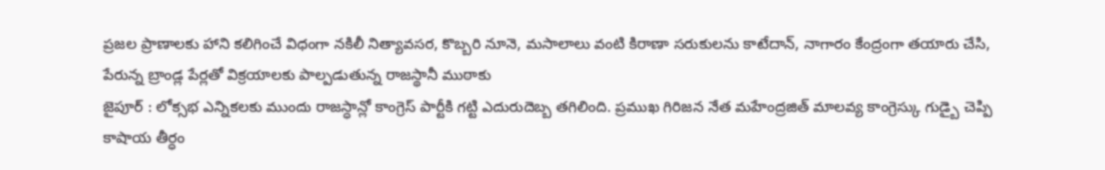ప్రజల ప్రాణాలకు హాని కలిగించే విధంగా నకిలీ నిత్యావసర, కొబ్బరి నూనె, మసాలాలు వంటి కిరాణా సరుకులను కాటేదాన్, నాగారం కేంద్రంగా తయారు చేసి, పేరున్న బ్రాండ్ల పేర్లతో విక్రయాలకు పాల్పడుతున్న రాజస్థానీ ముఠాకు
జైపూర్ : లోక్సభ ఎన్నికలకు ముందు రాజస్ధాన్లో కాంగ్రెస్ పార్టీకి గట్టి ఎదురుదెబ్బ తగిలింది. ప్రముఖ గిరిజన నేత మహేంద్రజిత్ మాలవ్య కాంగ్రెస్కు గుడ్బై చెప్పి కాషాయ తీర్ధం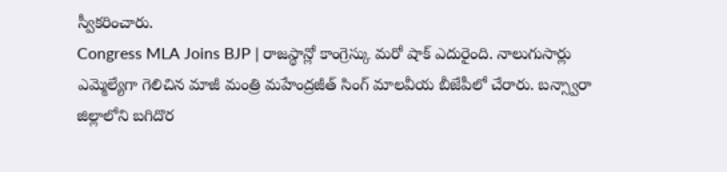స్వీకరించారు.
Congress MLA Joins BJP | రాజస్థాన్లో కాంగ్రెస్కు మరో షాక్ ఎదురైంది. నాలుగుసార్లు ఎమ్మెల్యేగా గెలిచిన మాజీ మంత్రి మహేంద్రజీత్ సింగ్ మాలవీయ బీజేపీలో చేరారు. బన్స్వారా జిల్లాలోని బగిదొర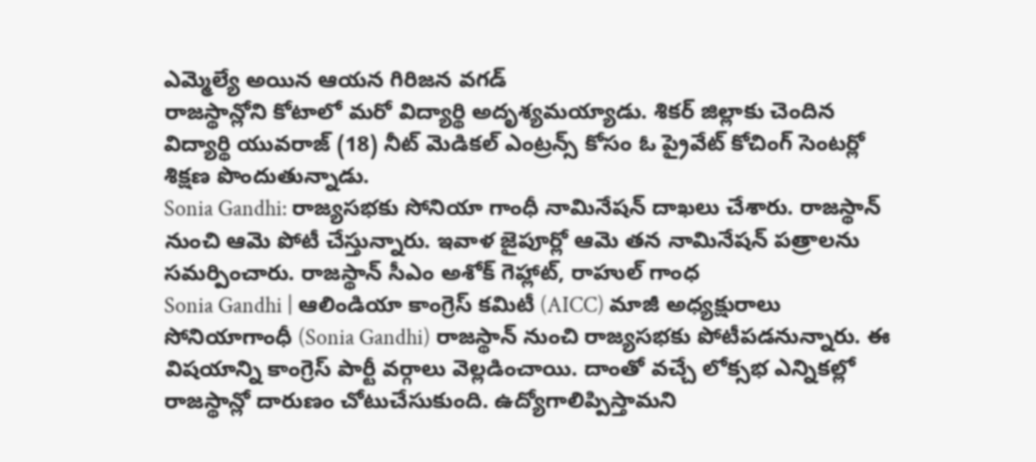ఎమ్మెల్యే అయిన ఆయన గిరిజన వగడ్
రాజస్థాన్లోని కోటాలో మరో విద్యార్థి అదృశ్యమయ్యాడు. శికర్ జిల్లాకు చెందిన విద్యార్థి యువరాజ్ (18) నీట్ మెడికల్ ఎంట్రన్స్ కోసం ఓ ప్రైవేట్ కోచింగ్ సెంటర్లో శిక్షణ పొందుతున్నాడు.
Sonia Gandhi: రాజ్యసభకు సోనియా గాంధీ నామినేషన్ దాఖలు చేశారు. రాజస్థాన్ నుంచి ఆమె పోటీ చేస్తున్నారు. ఇవాళ జైపూర్లో ఆమె తన నామినేషన్ పత్రాలను సమర్పించారు. రాజస్థాన్ సీఎం అశోక్ గెహ్లాట్, రాహుల్ గాంధ
Sonia Gandhi | ఆలిండియా కాంగ్రెస్ కమిటీ (AICC) మాజీ అధ్యక్షురాలు సోనియాగాంధీ (Sonia Gandhi) రాజస్థాన్ నుంచి రాజ్యసభకు పోటీపడనున్నారు. ఈ విషయాన్ని కాంగ్రెస్ పార్టీ వర్గాలు వెల్లడించాయి. దాంతో వచ్చే లోక్సభ ఎన్నికల్లో
రాజస్థాన్లో దారుణం చోటుచేసుకుంది. ఉద్యోగాలిప్పిస్తామని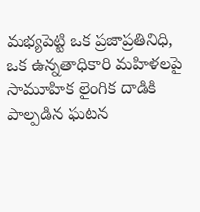మభ్యపెట్టి ఒక ప్రజాప్రతినిధి, ఒక ఉన్నతాధికారి మహిళలపై సామూహిక లైంగిక దాడికి పాల్పడిన ఘటన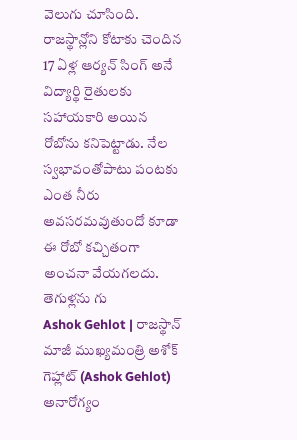వెలుగు చూసింది.
రాజస్థాన్లోని కోటాకు చెందిన 17 ఏళ్ల ఆర్యన్ సింగ్ అనే విద్యార్థి రైతులకు సహాయకారి అయిన రోబోను కనిపెట్టాడు. నేల స్వభావంతోపాటు పంటకు ఎంత నీరు అవసరమవుతుందో కూడా ఈ రోబో కచ్చితంగా అంచనా వేయగలదు. తెగుళ్లను గు
Ashok Gehlot | రాజస్థాన్ మాజీ ముఖ్యమంత్రి అశోక్ గెహ్లాట్ (Ashok Gehlot) అనారోగ్యం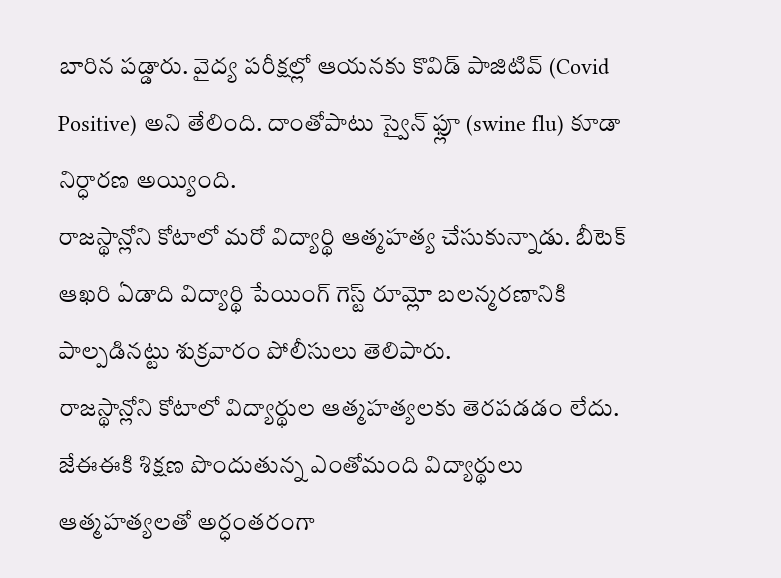బారిన పడ్డారు. వైద్య పరీక్షల్లో ఆయనకు కొవిడ్ పాజిటివ్ (Covid Positive) అని తేలింది. దాంతోపాటు స్వైన్ ఫ్లూ (swine flu) కూడా నిర్ధారణ అయ్యింది.
రాజస్థాన్లోని కోటాలో మరో విద్యార్థి ఆత్మహత్య చేసుకున్నాడు. బీటెక్ ఆఖరి ఏడాది విద్యార్థి పేయింగ్ గెస్ట్ రూమ్లో బలన్మరణానికి పాల్పడినట్టు శుక్రవారం పోలీసులు తెలిపారు.
రాజస్థాన్లోని కోటాలో విద్యార్థుల ఆత్మహత్యలకు తెరపడడం లేదు. జేఈఈకి శిక్షణ పొందుతున్న ఎంతోమంది విద్యార్థులు ఆత్మహత్యలతో అర్ధంతరంగా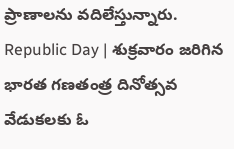ప్రాణాలను వదిలేస్తున్నారు.
Republic Day | శుక్రవారం జరిగిన భారత గణతంత్ర దినోత్సవ వేడుకలకు ఓ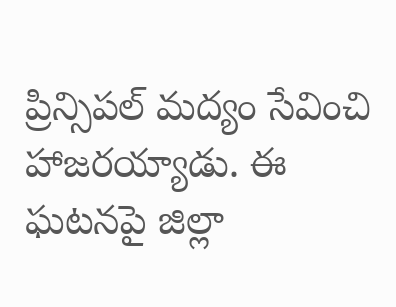ప్రిన్సిపల్ మద్యం సేవించి హాజరయ్యాడు. ఈ ఘటనపై జిల్లా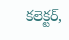కలెక్టర్,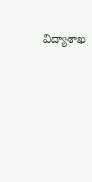విద్యాశాఖ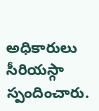అధికారులు సీరియస్గా స్పందించారు.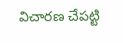విచారణ చేపట్టి